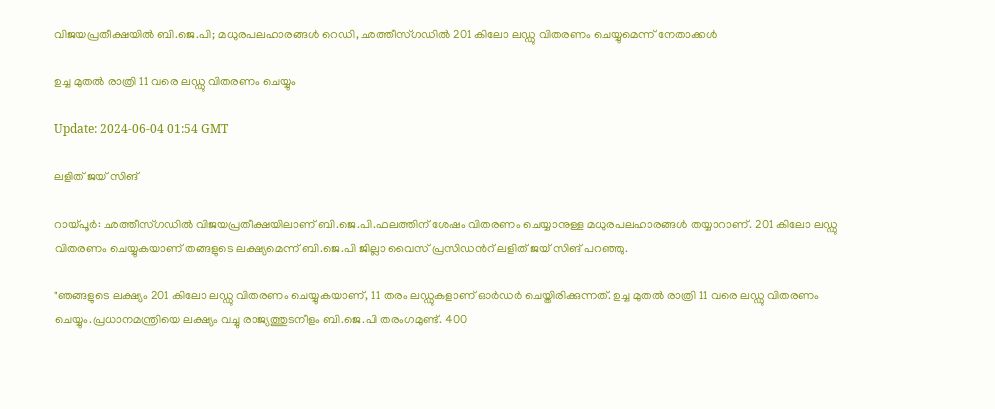വിജയപ്രതീക്ഷയില്‍ ബി.ജെ.പി; മധുരപലഹാരങ്ങള്‍ റെഡി, ഛത്തീസ്ഗഡിൽ 201 കിലോ ലഡ്ഡു വിതരണം ചെയ്യുമെന്ന് നേതാക്കൾ

ഉച്ച മുതൽ രാത്രി 11 വരെ ലഡ്ഡു വിതരണം ചെയ്യും

Update: 2024-06-04 01:54 GMT

ലളിത് ജയ് സിങ്

റായ്പൂര്‍: ഛത്തീസ്ഗഡില്‍ വിജയപ്രതീക്ഷയിലാണ് ബി.ജെ.പി.ഫലത്തിന് ശേഷം വിതരണം ചെയ്യാനുള്ള മധുരപലഹാരങ്ങള്‍ തയ്യാറാണ്. 201 കിലോ ലഡ്ഡു വിതരണം ചെയ്യുകയാണ് തങ്ങളുടെ ലക്ഷ്യമെന്ന് ബി.ജെ.പി ജില്ലാ വൈസ് പ്രസിഡന്‍റ് ലളിത് ജയ് സിങ് പറഞ്ഞു.

"ഞങ്ങളുടെ ലക്ഷ്യം 201 കിലോ ലഡ്ഡു വിതരണം ചെയ്യുകയാണ്, 11 തരം ലഡ്ഡുകളാണ് ഓർഡർ ചെയ്തിരിക്കുന്നത്. ഉച്ച മുതൽ രാത്രി 11 വരെ ലഡ്ഡു വിതരണം ചെയ്യും.പ്രധാനമന്ത്രിയെ ലക്ഷ്യം വച്ചു രാജ്യത്തുടനീളം ബി.ജെ.പി തരംഗമുണ്ട്. 400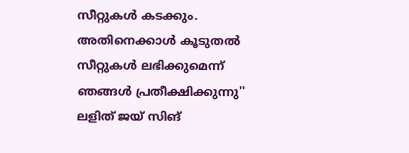സീറ്റുകള്‍ കടക്കും. അതിനെക്കാൾ കൂടുതൽ സീറ്റുകൾ ലഭിക്കുമെന്ന് ഞങ്ങൾ പ്രതീക്ഷിക്കുന്നു'' ലളിത് ജയ് സിങ്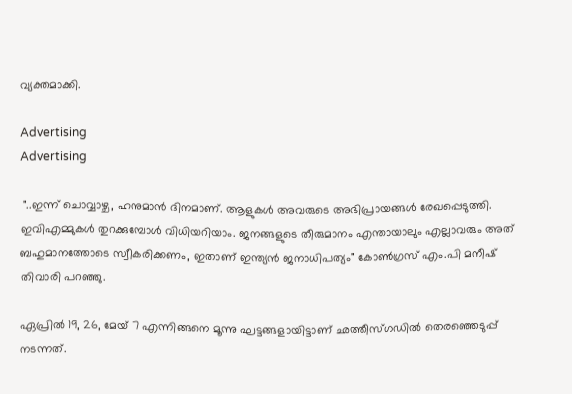വ്യക്തമാക്കി.

Advertising
Advertising

 "..ഇന്ന് ചൊവ്വാഴ്ച, ഹനുമാൻ ദിനമാണ്. ആളുകൾ അവരുടെ അഭിപ്രായങ്ങൾ രേഖപ്പെടുത്തി. ഇവിഎമ്മുകള്‍ തുറക്കുമ്പോള്‍ വിധിയറിയാം. ജനങ്ങളുടെ തീരുമാനം എന്തായാലും എല്ലാവരും അത് ബഹുമാനത്തോടെ സ്വീകരിക്കണം, ഇതാണ് ഇന്ത്യൻ ജനാധിപത്യം" കോണ്‍ഗ്രസ് എം.പി മനീഷ് തിവാരി പറഞ്ഞു.

ഏപ്രില്‍ 19, 26, മേയ് 7 എന്നിങ്ങനെ മൂന്നു ഘട്ടങ്ങളായിട്ടാണ് ഛത്തീസ്ഗഡില്‍ തെരഞ്ഞെടുപ്പ് നടന്നത്.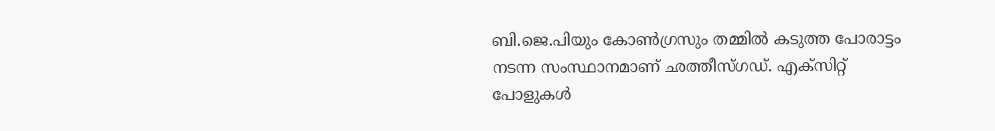ബി.ജെ.പിയും കോണ്‍ഗ്രസും തമ്മില്‍ കടുത്ത പോരാട്ടം നടന്ന സംസ്ഥാനമാണ് ഛത്തീസ്ഗഡ്. എക്സിറ്റ് പോളുകള്‍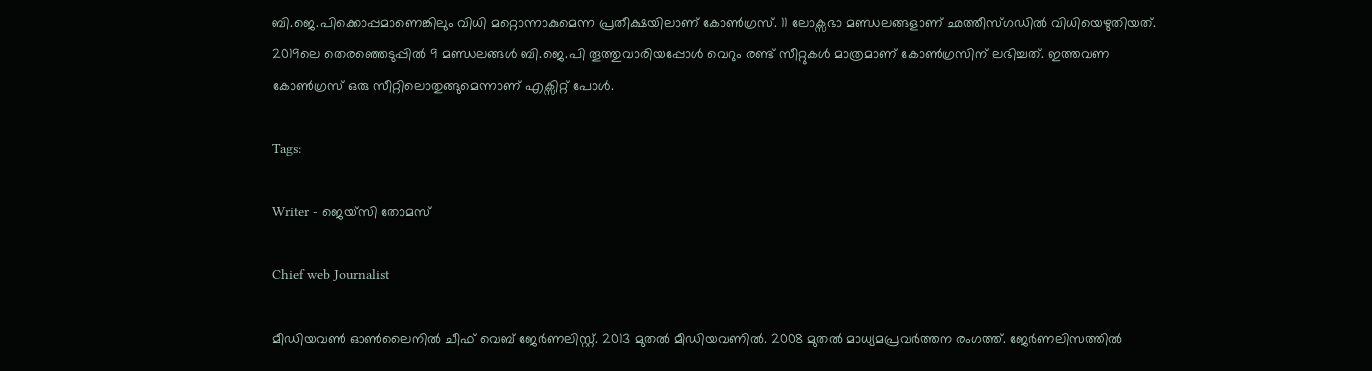ബി.ജെ.പിക്കൊപ്പമാണെങ്കിലും വിധി മറ്റൊന്നാകുമെന്ന പ്രതീക്ഷയിലാണ് കോണ്‍ഗ്രസ്. 11 ലോക്സഭാ മണ്ഡലങ്ങളാണ് ഛത്തീസ്ഗഡില്‍ വിധിയെഴുതിയത്. 2019ലെ തെരഞ്ഞെടുപ്പില്‍ 9 മണ്ഡലങ്ങള്‍ ബി.ജെ.പി തൂത്തുവാരിയപ്പോള്‍ വെറും രണ്ട് സീറ്റുകള്‍ മാത്രമാണ് കോണ്‍ഗ്രസിന് ലഭിച്ചത്. ഇത്തവണ കോണ്‍ഗ്രസ് ഒരു സീറ്റിലൊതുങ്ങുമെന്നാണ് എക്സിറ്റ് പോള്‍.

Tags:

Writer - ജെയ്സി തോമസ്

Chief web Journalist

മീഡിയവൺ ഓൺലൈനിൽ ചീഫ് വെബ് ജേർണലിസ്റ്റ്. 2013 മുതൽ മീഡിയവണിൽ. 2008 മുതൽ മാധ്യമപ്രവർത്തന രംഗത്ത്. ജേർണലിസത്തിൽ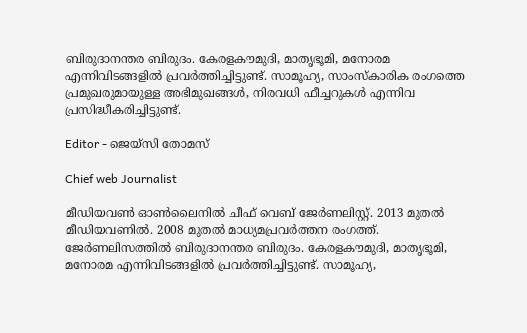ബിരുദാനന്തര ബിരുദം. കേരളകൗമുദി, മാതൃഭൂമി, മനോരമ എന്നിവിടങ്ങളിൽ പ്രവർത്തിച്ചിട്ടുണ്ട്. സാമൂഹ്യ, സാംസ്‌കാരിക രംഗത്തെ പ്രമുഖരുമായുള്ള അഭിമുഖങ്ങൾ, നിരവധി ഫീച്ചറുകൾ എന്നിവ പ്രസിദ്ധീകരിച്ചിട്ടുണ്ട്.

Editor - ജെയ്സി തോമസ്

Chief web Journalist

മീഡിയവൺ ഓൺലൈനിൽ ചീഫ് വെബ് ജേർണലിസ്റ്റ്. 2013 മുതൽ മീഡിയവണിൽ. 2008 മുതൽ മാധ്യമപ്രവർത്തന രംഗത്ത്. ജേർണലിസത്തിൽ ബിരുദാനന്തര ബിരുദം. കേരളകൗമുദി, മാതൃഭൂമി, മനോരമ എന്നിവിടങ്ങളിൽ പ്രവർത്തിച്ചിട്ടുണ്ട്. സാമൂഹ്യ,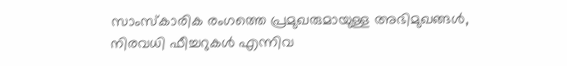സാംസ്‌കാരിക രംഗത്തെ പ്രമുഖരുമായുള്ള അഭിമുഖങ്ങൾ, നിരവധി ഫീച്ചറുകൾ എന്നിവ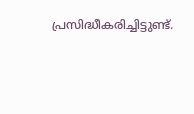പ്രസിദ്ധീകരിച്ചിട്ടുണ്ട്.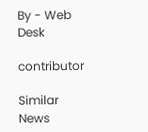By - Web Desk

contributor

Similar News